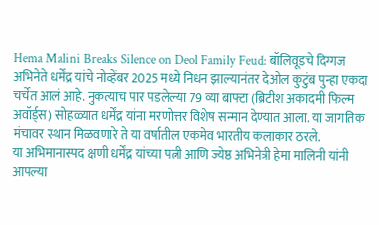Hema Malini Breaks Silence on Deol Family Feud: बॉलिवूडचे दिग्गज अभिनेते धर्मेंद्र यांचे नोव्हेंबर 2025 मध्ये निधन झाल्यानंतर देओल कुटुंब पुन्हा एकदा चर्चेत आलं आहे. नुकत्याच पार पडलेल्या 79 व्या बाफ्टा (ब्रिटीश अकादमी फिल्म अवॉर्ड्स) सोहळ्यात धर्मेंद्र यांना मरणोत्तर विशेष सन्मान देण्यात आला. या जागतिक मंचावर स्थान मिळवणारे ते या वर्षातील एकमेव भारतीय कलाकार ठरले.
या अभिमानास्पद क्षणी धर्मेंद्र यांच्या पत्नी आणि ज्येष्ठ अभिनेत्री हेमा मालिनी यांनी आपल्या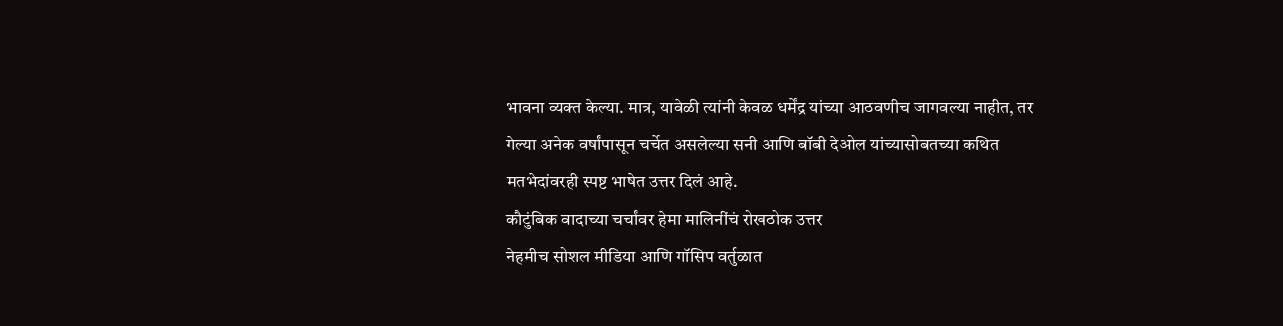भावना व्यक्त केल्या. मात्र, यावेळी त्यांनी केवळ धर्मेंद्र यांच्या आठवणीच जागवल्या नाहीत, तर गेल्या अनेक वर्षांपासून चर्चेत असलेल्या सनी आणि बॉबी देओल यांच्यासोबतच्या कथित मतभेदांवरही स्पष्ट भाषेत उत्तर दिलं आहे.
कौटुंबिक वादाच्या चर्चांवर हेमा मालिनींचं रोखठोक उत्तर
नेहमीच सोशल मीडिया आणि गॉसिप वर्तुळात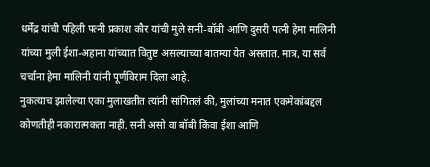धर्मेंद्र यांची पहिली पत्नी प्रकाश कौर यांची मुले सनी-बॉबी आणि दुसरी पत्नी हेमा मालिनी यांच्या मुली ईशा-अहाना यांच्यात वितुष्ट असल्याच्या बातम्या येत असतात. मात्र, या सर्व चर्चांना हेमा मालिनी यांनी पूर्णविराम दिला आहे.
नुकत्याच झालेल्या एका मुलाखतीत त्यांनी सांगितलं की, मुलांच्या मनात एकमेकांबद्दल कोणतीही नकारात्मकता नाही. सनी असो वा बॉबी किंवा ईशा आणि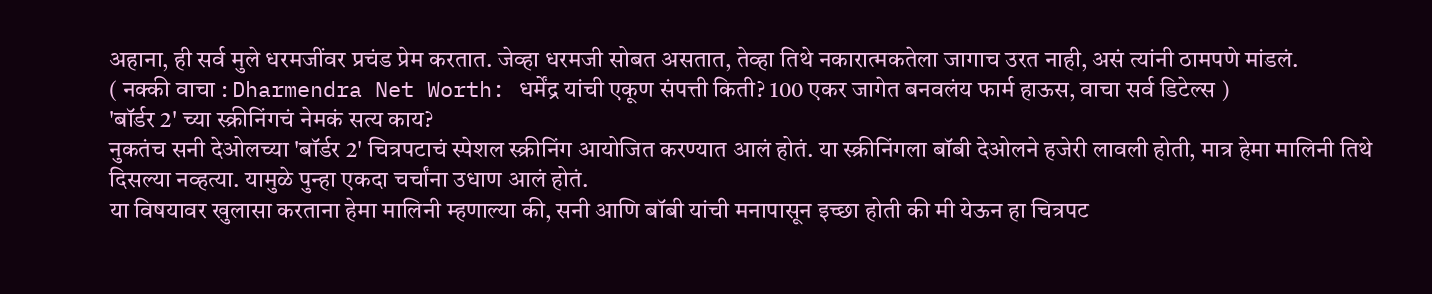अहाना, ही सर्व मुले धरमजींवर प्रचंड प्रेम करतात. जेव्हा धरमजी सोबत असतात, तेव्हा तिथे नकारात्मकतेला जागाच उरत नाही, असं त्यांनी ठामपणे मांडलं.
( नक्की वाचा : Dharmendra Net Worth: धर्मेंद्र यांची एकूण संपत्ती किती? 100 एकर जागेत बनवलंय फार्म हाऊस, वाचा सर्व डिटेल्स )
'बॉर्डर 2' च्या स्क्रीनिंगचं नेमकं सत्य काय?
नुकतंच सनी देओलच्या 'बॉर्डर 2' चित्रपटाचं स्पेशल स्क्रीनिंग आयोजित करण्यात आलं होतं. या स्क्रीनिंगला बॉबी देओलने हजेरी लावली होती, मात्र हेमा मालिनी तिथे दिसल्या नव्हत्या. यामुळे पुन्हा एकदा चर्चांना उधाण आलं होतं.
या विषयावर खुलासा करताना हेमा मालिनी म्हणाल्या की, सनी आणि बॉबी यांची मनापासून इच्छा होती की मी येऊन हा चित्रपट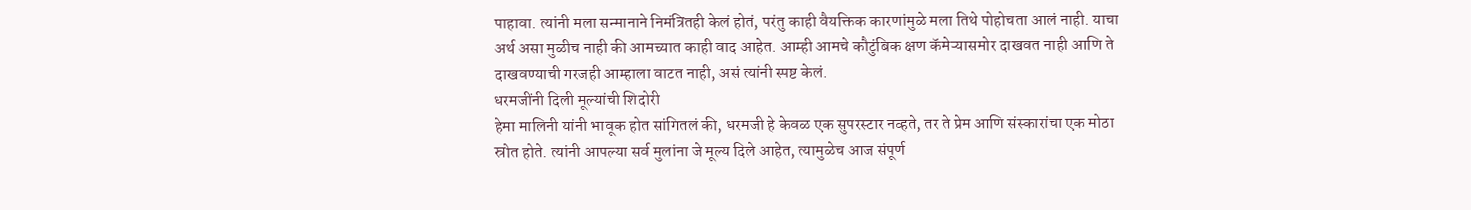पाहावा. त्यांनी मला सन्मानाने निमंत्रितही केलं होतं, परंतु काही वैयक्तिक कारणांमुळे मला तिथे पोहोचता आलं नाही. याचा अर्थ असा मुळीच नाही की आमच्यात काही वाद आहेत. आम्ही आमचे कौटुंबिक क्षण कॅमेऱ्यासमोर दाखवत नाही आणि ते दाखवण्याची गरजही आम्हाला वाटत नाही, असं त्यांनी स्पष्ट केलं.
धरमजींनी दिली मूल्यांची शिदोरी
हेमा मालिनी यांनी भावूक होत सांगितलं की, धरमजी हे केवळ एक सुपरस्टार नव्हते, तर ते प्रेम आणि संस्कारांचा एक मोठा स्रोत होते. त्यांनी आपल्या सर्व मुलांना जे मूल्य दिले आहेत, त्यामुळेच आज संपूर्ण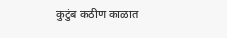कुटुंब कठीण काळात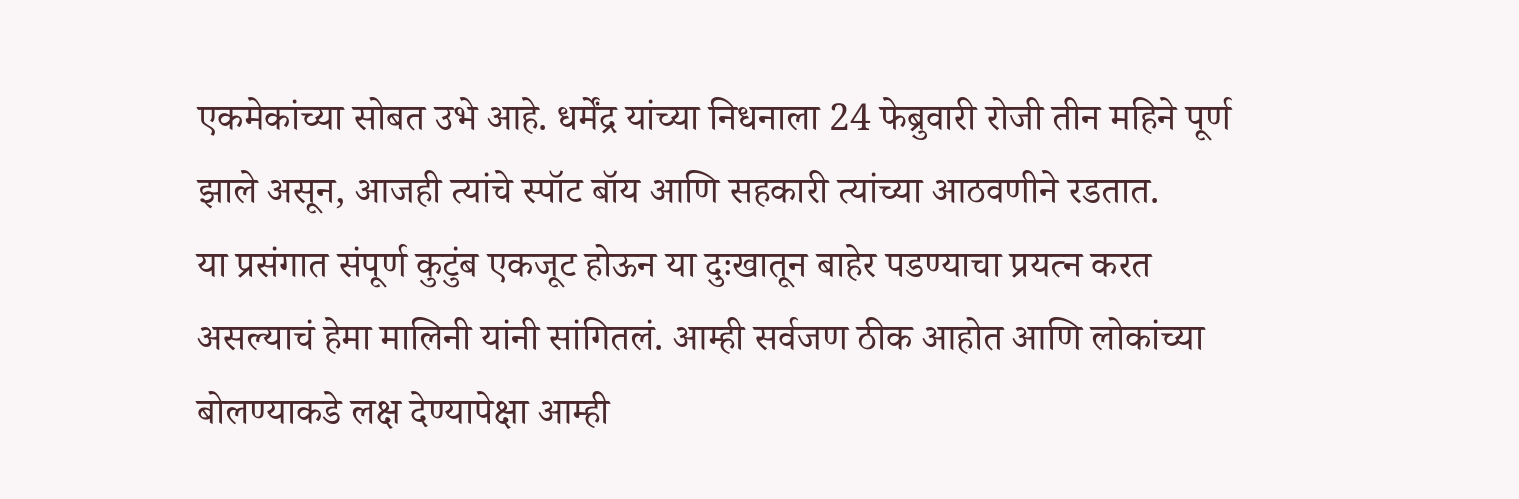एकमेकांच्या सोबत उभे आहे. धर्मेंद्र यांच्या निधनाला 24 फेब्रुवारी रोजी तीन महिने पूर्ण झाले असून, आजही त्यांचे स्पॉट बॉय आणि सहकारी त्यांच्या आठवणीने रडतात.
या प्रसंगात संपूर्ण कुटुंब एकजूट होऊन या दुःखातून बाहेर पडण्याचा प्रयत्न करत असल्याचं हेमा मालिनी यांनी सांगितलं. आम्ही सर्वजण ठीक आहोत आणि लोकांच्या बोलण्याकडे लक्ष देण्यापेक्षा आम्ही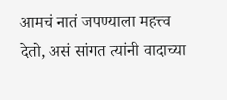आमचं नातं जपण्याला महत्त्व देतो, असं सांगत त्यांनी वादाच्या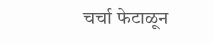चर्चा फेटाळून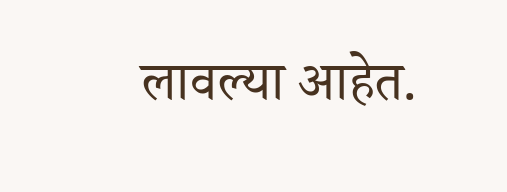लावल्या आहेत.